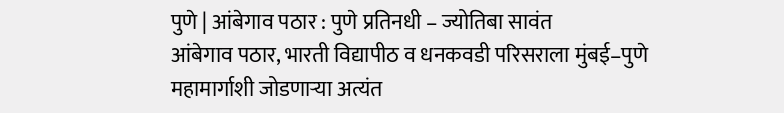पुणे | आंबेगाव पठार : पुणे प्रतिनधी – ज्योतिबा सावंत
आंबेगाव पठार, भारती विद्यापीठ व धनकवडी परिसराला मुंबई–पुणे महामार्गाशी जोडणाऱ्या अत्यंत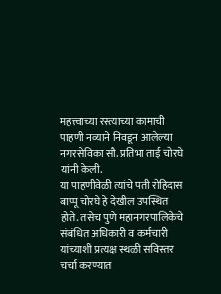महत्त्वाच्या रस्त्याच्या कामाची पाहणी नव्याने निवडून आलेल्या नगरसेविका सौ. प्रतिभा ताई चोरघे यांनी केली.
या पाहणीवेळी त्यांचे पती रोहिदास बाप्पू चोरघे हे देखील उपस्थित होते. तसेच पुणे महानगरपालिकेचे संबंधित अधिकारी व कर्मचारी यांच्याशी प्रत्यक्ष स्थळी सविस्तर चर्चा करण्यात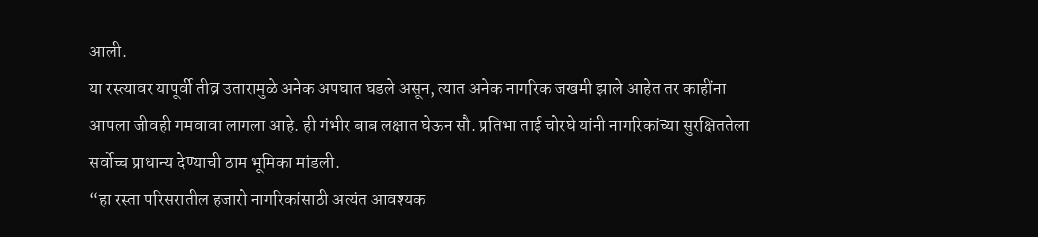आली.
या रस्त्यावर यापूर्वी तीव्र उतारामुळे अनेक अपघात घडले असून, त्यात अनेक नागरिक जखमी झाले आहेत तर काहींना आपला जीवही गमवावा लागला आहे. ही गंभीर बाब लक्षात घेऊन सौ. प्रतिभा ताई चोरघे यांनी नागरिकांच्या सुरक्षिततेला सर्वोच्च प्राधान्य देण्याची ठाम भूमिका मांडली.
“हा रस्ता परिसरातील हजारो नागरिकांसाठी अत्यंत आवश्यक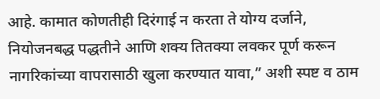आहे. कामात कोणतीही दिरंगाई न करता ते योग्य दर्जाने, नियोजनबद्ध पद्धतीने आणि शक्य तितक्या लवकर पूर्ण करून नागरिकांच्या वापरासाठी खुला करण्यात यावा,” अशी स्पष्ट व ठाम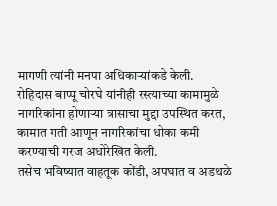मागणी त्यांनी मनपा अधिकाऱ्यांकडे केली.
रोहिदास बाप्पू चोरघे यांनीही रस्त्याच्या कामामुळे नागरिकांना होणाऱ्या त्रासाचा मुद्दा उपस्थित करत, कामात गती आणून नागरिकांचा धोका कमी करण्याची गरज अधोरेखित केली.
तसेच भविष्यात वाहतूक कोंडी, अपघात व अडथळे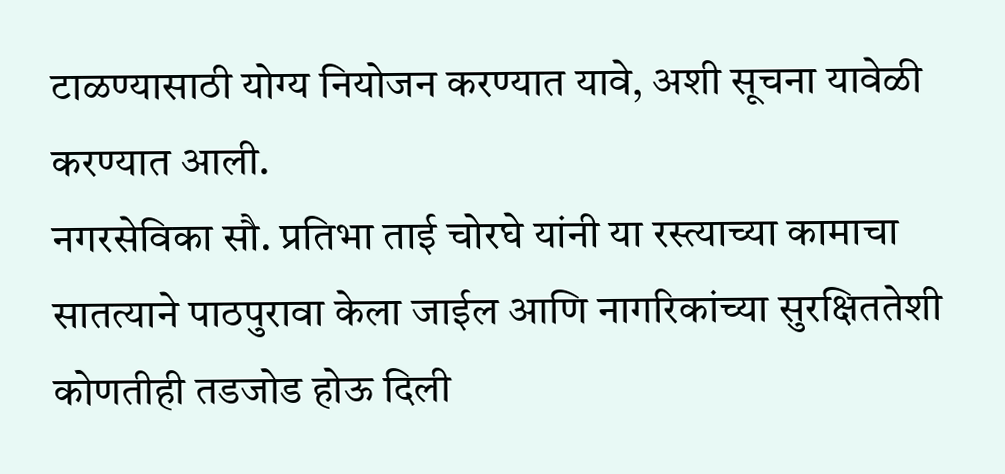टाळण्यासाठी योग्य नियोजन करण्यात यावे, अशी सूचना यावेळी करण्यात आली.
नगरसेविका सौ. प्रतिभा ताई चोरघे यांनी या रस्त्याच्या कामाचा सातत्याने पाठपुरावा केला जाईल आणि नागरिकांच्या सुरक्षिततेशी कोणतीही तडजोड होऊ दिली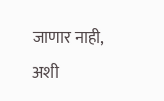जाणार नाही, अशी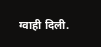ग्वाही दिली.